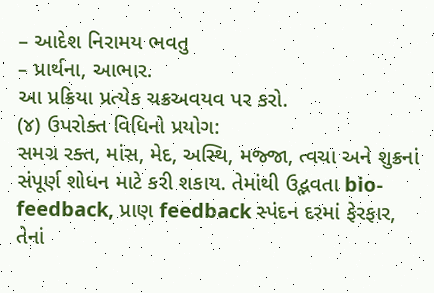– આદેશ નિરામય ભવતુ
– પ્રાર્થના, આભાર.
આ પ્રક્રિયા પ્રત્યેક ચક્રઅવયવ પર કરો.
(૪) ઉપરોક્ત વિધિનો પ્રયોગ:
સમગ્ર રક્ત, માંસ, મેદ, અસ્થિ, મજ્જા, ત્વચા અને શુક્રનાં સંપૂર્ણ શોધન માટે કરી શકાય. તેમાંથી ઉદ્ભવતા bio-feedback, પ્રાણ feedback સ્પંદન દરમાં ફેરફાર, તેનાં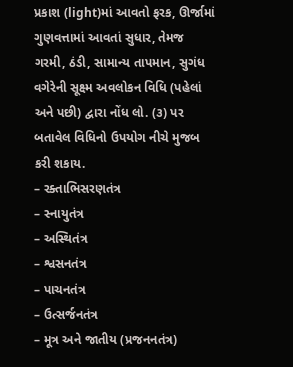પ્રકાશ (light)માં આવતો ફરક, ઊર્જામાં ગુણવત્તામાં આવતાં સુધાર, તેમજ ગરમી, ઠંડી, સામાન્ય તાપમાન, સુગંધ વગેરેની સૂક્ષ્મ અવલોકન વિધિ (પહેલાં અને પછી) દ્વારા નોંધ લો. (૩) પર બતાવેલ વિધિનો ઉપયોગ નીચે મુજબ કરી શકાય.
– રક્તાભિસરણતંત્ર
– સ્નાયુતંત્ર
– અસ્થિતંત્ર
– શ્વસનતંત્ર
– પાચનતંત્ર
– ઉત્સર્જનતંત્ર
– મૂત્ર અને જાતીય (પ્રજનનતંત્ર)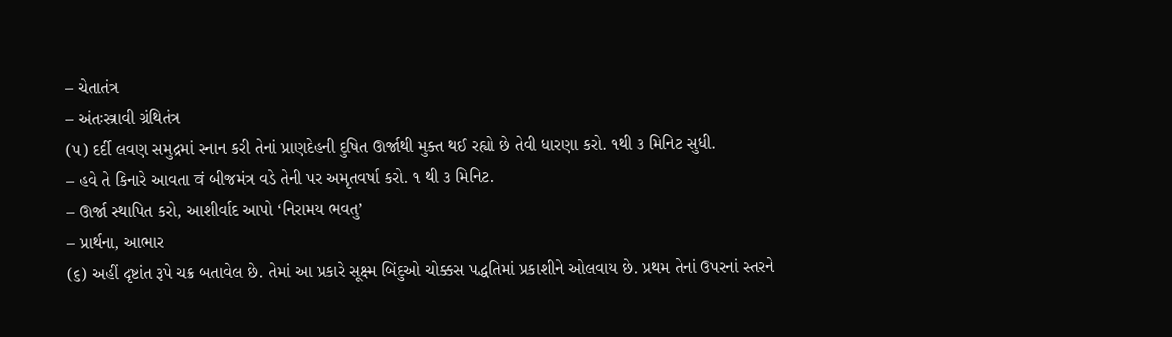– ચેતાતંત્ર
– અંતઃસ્ત્રાવી ગ્રંથિતંત્ર
(૫) દર્દી લવણ સમુદ્રમાં સ્નાન કરી તેનાં પ્રાણદેહની દુષિત ઊર્જાથી મુક્ત થઈ રહ્યો છે તેવી ધારણા કરો. ૧થી ૩ મિનિટ સુધી.
– હવે તે કિનારે આવતા वं બીજમંત્ર વડે તેની પર અમૃતવર્ષા કરો. ૧ થી ૩ મિનિટ.
– ઊર્જા સ્થાપિત કરો, આશીર્વાદ આપો ‘નિરામય ભવતુ’
– પ્રાર્થના, આભાર
(૬) અહીં દૃષ્ટાંત રૂપે ચક્ર બતાવેલ છે. તેમાં આ પ્રકારે સૂક્ષ્મ બિંદુઓ ચોક્કસ પદ્ધતિમાં પ્રકાશીને ઓલવાય છે. પ્રથમ તેનાં ઉપરનાં સ્તરને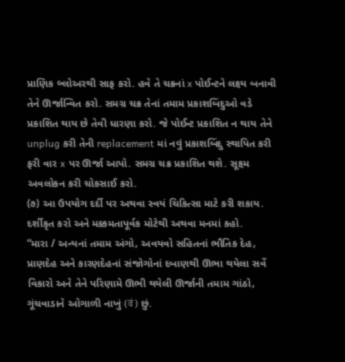પ્રાણિક બ્લોઅરથી સાફ કરો. હવે તે ચક્રનાં x પોઈન્ટને લક્ષ્ય બનાવી તેને ઊર્જાન્વિત કરો. સમગ્ર ચક્ર તેનાં તમામ પ્રકાશબિંદુઓ વડે પ્રકાશિત થાય છે તેવી ધારણા કરો. જે પોઈન્ટ પ્રકાશિત ન થાય તેને unplug કરી તેની replacement માં નવું પ્રકાશબિંદુ સ્થાપિત કરી ફરી વાર x પર ઊર્જા આપો. સમગ્ર ચક્ર પ્રકાશિત થશે. સૂક્ષ્મ અવલોકન કરી ચોકસાઈ કરો.
(૭) આ ઉપયોગ દર્દી પર અથવા સ્વયં ચિકિત્સા માટે કરી શકાય.
દર્શીકૃત કરો અને મક્કમતાપૂર્વક મોટેથી અથવા મનમાં કહો.
“મારા / અન્યનાં તમામ અંગો, અવયવો સહિતનાં ભૌતિક દેહ, પ્રાણદેહ અને કારણદેહનાં સંજોગોનાં દબાણથી ઊભા થયેલા સર્વે વિકારો અને તેને પરિણામે ઊભી થયેલી ઊર્જાની તમામ ગાંઠો, ગૂંચવાડાને ઓગાળી નાખું (वं) છું.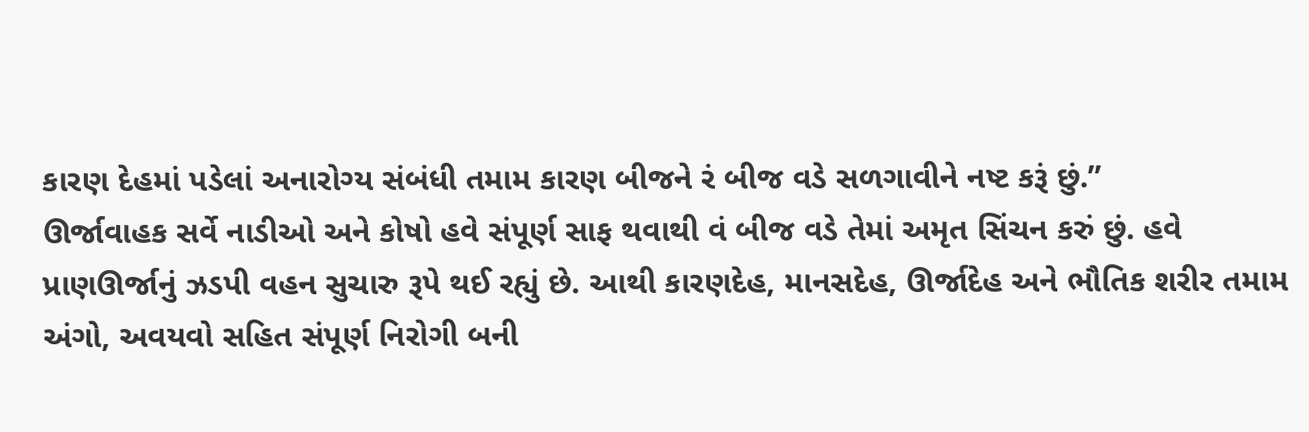કારણ દેહમાં પડેલાં અનારોગ્ય સંબંધી તમામ કારણ બીજને રં બીજ વડે સળગાવીને નષ્ટ કરૂં છું.”
ઊર્જાવાહક સર્વે નાડીઓ અને કોષો હવે સંપૂર્ણ સાફ થવાથી વં બીજ વડે તેમાં અમૃત સિંચન કરું છું. હવે પ્રાણઊર્જાનું ઝડપી વહન સુચારુ રૂપે થઈ રહ્યું છે. આથી કારણદેહ, માનસદેહ, ઊર્જાદેહ અને ભૌતિક શરીર તમામ અંગો, અવયવો સહિત સંપૂર્ણ નિરોગી બની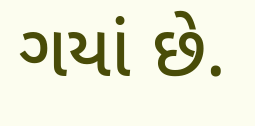ગયાં છે.